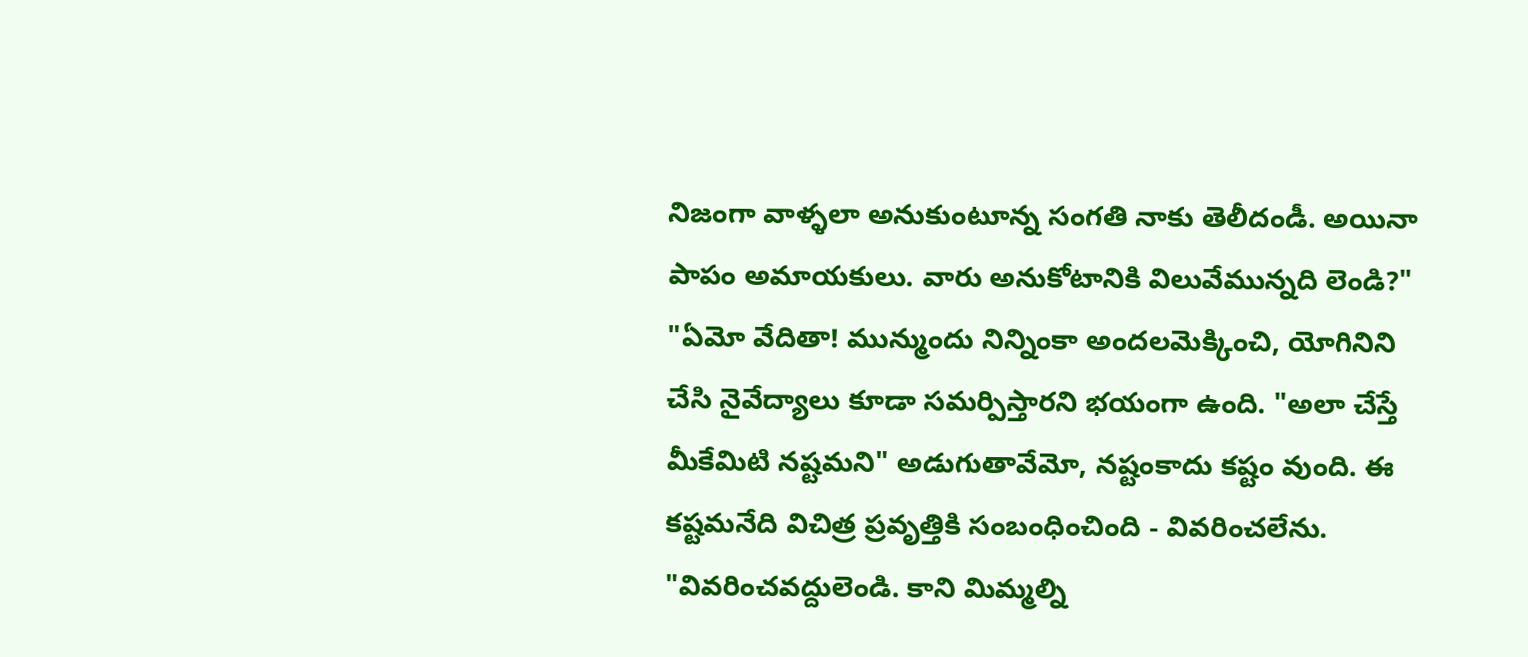నిజంగా వాళ్ళలా అనుకుంటూన్న సంగతి నాకు తెలీదండీ. అయినా పాపం అమాయకులు. వారు అనుకోటానికి విలువేమున్నది లెండి?"
"ఏమో వేదితా! మున్ముందు నిన్నింకా అందలమెక్కించి, యోగినిని చేసి నైవేద్యాలు కూడా సమర్పిస్తారని భయంగా ఉంది. "అలా చేస్తే మీకేమిటి నష్టమని" అడుగుతావేమో, నష్టంకాదు కష్టం వుంది. ఈ కష్టమనేది విచిత్ర ప్రవృత్తికి సంబంధించింది - వివరించలేను.
"వివరించవద్దులెండి. కాని మిమ్మల్ని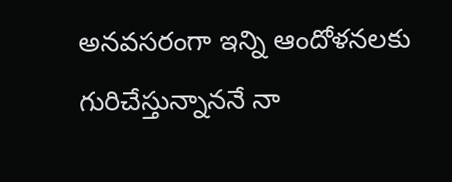అనవసరంగా ఇన్ని ఆందోళనలకు గురిచేస్తున్నాననే నా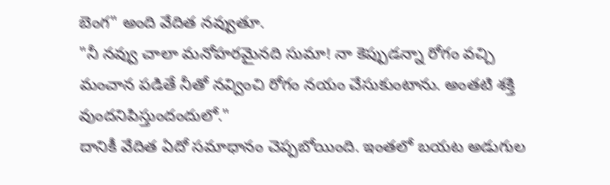బెంగ" అంది వేదిత నవ్వుతూ.
"నీ నవ్వు చాలా మనోహరమైనది సుమా! నా కెప్పుడన్నా రోగం వచ్చి మంచాన పడితే నీతో నవ్వించి రోగం నయం చేసుకుంటాను. అంతటి శక్తి వుందనిపిస్తుందందులో."
దానికీ వేదిత ఏదో సమాధానం చెప్పబోయింది. ఇంతలో బయట అడుగుల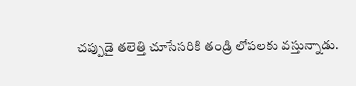చప్పుడై తలెత్తి చూసేసరికి తండ్రి లోపలకు వస్తున్నాడు.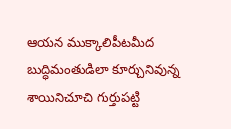ఆయన ముక్కాలిపీటమీద బుద్ధిమంతుడిలా కూర్చునివున్న శాయినిచూచి గుర్తుపట్టి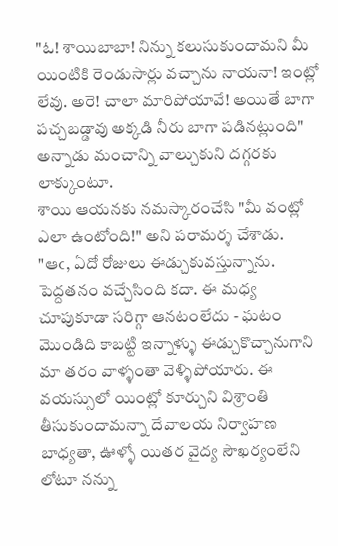"ఓ! శాయిబాబా! నిన్ను కలుసుకుందామని మీ యింటికి రెండుసార్లు వచ్చాను నాయనా! ఇంట్లో లేవు. అరె! చాలా మారిపోయావే! అయితే బాగా పచ్చబడ్డావు అక్కడి నీరు బాగా పడినట్లుంది" అన్నాడు మంచాన్ని వాల్చుకుని దగ్గరకు లాక్కుంటూ.
శాయి ఆయనకు నమస్కారంచేసి "మీ వంట్లో ఎలా ఉంటోంది!" అని పరామర్శ చేశాడు.
"ఆఁ, ఏదో రోజులు ఈడ్చుకువస్తున్నాను. పెద్దతనం వచ్చేసింది కదా. ఈ మధ్య చూపుకూడా సరిగ్గా ఆనటంలేదు - ఘటం మొండిది కాబట్టి ఇన్నాళ్ళు ఈడ్చుకొచ్చానుగాని మా తరం వాళ్ళంతా వెళ్ళిపోయారు. ఈ వయస్సులో యింట్లో కూర్చుని విశ్రాంతి తీసుకుందామన్నా దేవాలయ నిర్వాహణ బాధ్యతా, ఊళ్ళో యితర వైద్య సౌఖర్యంలేని లోటూ నన్ను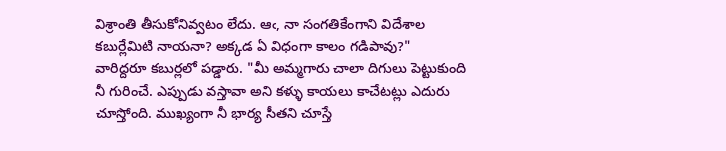విశ్రాంతి తీసుకోనివ్వటం లేదు. ఆఁ, నా సంగతికేంగాని విదేశాల కబుర్లేమిటి నాయనా? అక్కడ ఏ విధంగా కాలం గడిపావు?"
వారిద్దరూ కబుర్లలో పడ్డారు. "మీ అమ్మగారు చాలా దిగులు పెట్టుకుంది నీ గురించే. ఎప్పుడు వస్తావా అని కళ్ళు కాయలు కాచేటట్లు ఎదురు చూస్తోంది. ముఖ్యంగా నీ భార్య సీతని చూస్తే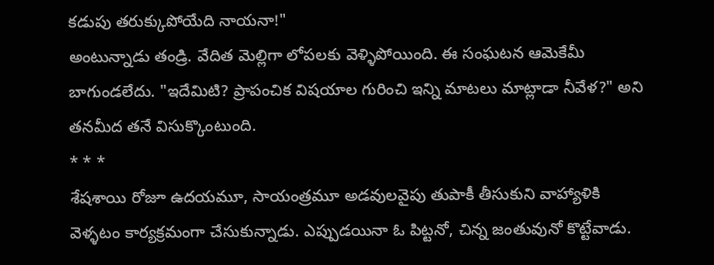కడుపు తరుక్కుపోయేది నాయనా!"
అంటున్నాడు తండ్రి. వేదిత మెల్లిగా లోపలకు వెళ్ళిపోయింది. ఈ సంఘటన ఆమెకేమీ బాగుండలేదు. "ఇదేమిటి? ప్రాపంచిక విషయాల గురించి ఇన్ని మాటలు మాట్లాడా నీవేళ?" అని తనమీద తనే విసుక్కొంటుంది.
* * *
శేషశాయి రోజూ ఉదయమూ, సాయంత్రమూ అడవులవైపు తుపాకీ తీసుకుని వాహ్యాళికి వెళ్ళటం కార్యక్రమంగా చేసుకున్నాడు. ఎప్పుడయినా ఓ పిట్టనో, చిన్న జంతువునో కొట్టేవాడు.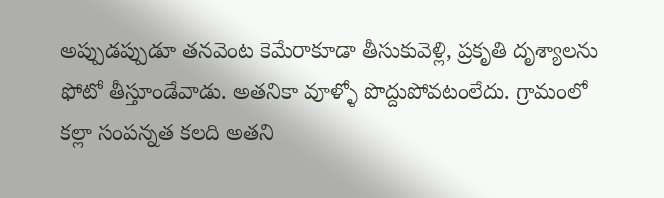అప్పుడప్పుడూ తనవెంట కెమేరాకూడా తీసుకువెళ్లి, ప్రకృతి దృశ్యాలను ఫోటో తీస్తూండేవాడు. అతనికా వూళ్ళో పొద్దుపోవటంలేదు. గ్రామంలో కల్లా సంపన్నత కలది అతని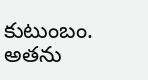కుటుంబం. అతను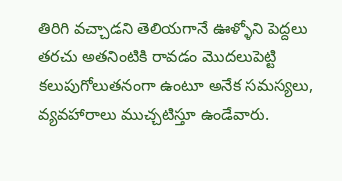తిరిగి వచ్చాడని తెలియగానే ఊళ్ళోని పెద్దలు తరచు అతనింటికి రావడం మొదలుపెట్టి కలుపుగోలుతనంగా ఉంటూ అనేక సమస్యలు, వ్యవహారాలు ముచ్చటిస్తూ ఉండేవారు.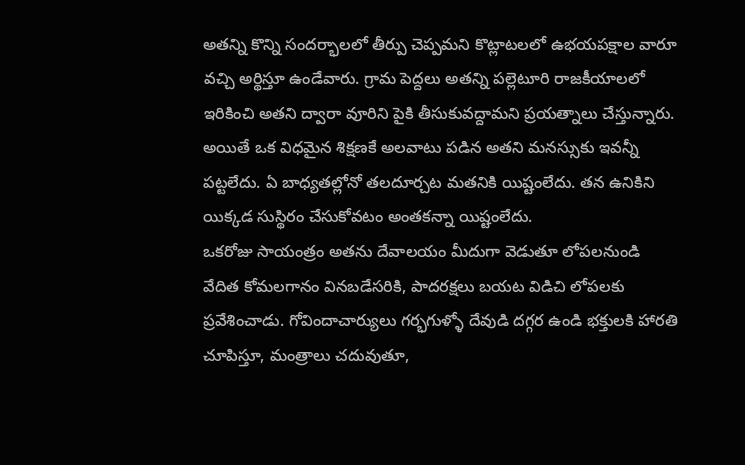అతన్ని కొన్ని సందర్భాలలో తీర్పు చెప్పమని కొట్లాటలలో ఉభయపక్షాల వారూ వచ్చి అర్థిస్తూ ఉండేవారు. గ్రామ పెద్దలు అతన్ని పల్లెటూరి రాజకీయాలలో ఇరికించి అతని ద్వారా వూరిని పైకి తీసుకువద్దామని ప్రయత్నాలు చేస్తున్నారు.
అయితే ఒక విధమైన శిక్షణకే అలవాటు పడిన అతని మనస్సుకు ఇవన్నీ పట్టలేదు. ఏ బాధ్యతల్లోనో తలదూర్చట మతనికి యిష్టంలేదు. తన ఉనికిని యిక్కడ సుస్థిరం చేసుకోవటం అంతకన్నా యిష్టంలేదు.
ఒకరోజు సాయంత్రం అతను దేవాలయం మీదుగా వెడుతూ లోపలనుండి వేదిత కోమలగానం వినబడేసరికి, పాదరక్షలు బయట విడిచి లోపలకు ప్రవేశించాడు. గోవిందాచార్యులు గర్భగుళ్ళో దేవుడి దగ్గర ఉండి భక్తులకి హారతి చూపిస్తూ, మంత్రాలు చదువుతూ,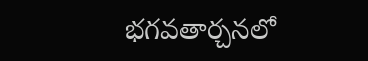భగవతార్చనలో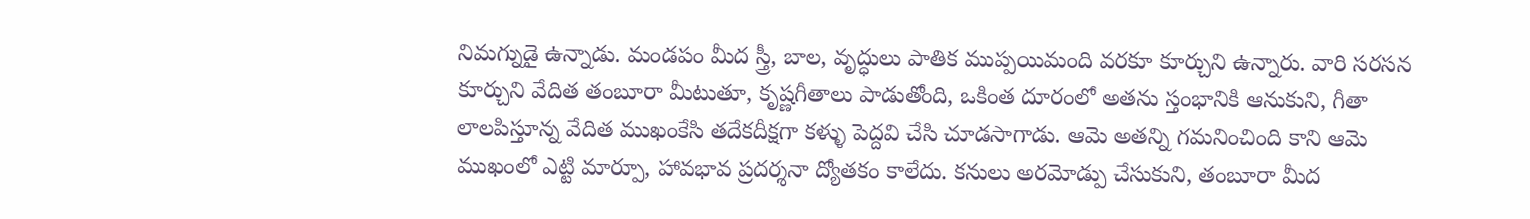నిమగ్నుడై ఉన్నాడు. మండపం మీద స్త్రీ, బాల, వృద్ధులు పాతిక ముప్పయిమంది వరకూ కూర్చుని ఉన్నారు. వారి సరసన కూర్చుని వేదిత తంబూరా మీటుతూ, కృష్ణగీతాలు పాడుతోంది, ఒకింత దూరంలో అతను స్తంభానికి ఆనుకుని, గీతా లాలపిస్తూన్న వేదిత ముఖంకేసి తదేకదీక్షగా కళ్ళు పెద్దవి చేసి చూడసాగాడు. ఆమె అతన్ని గమనించింది కాని ఆమె ముఖంలో ఎట్టి మార్పూ, హావభావ ప్రదర్శనా ద్యోతకం కాలేదు. కనులు అరమోడ్పు చేసుకుని, తంబూరా మీద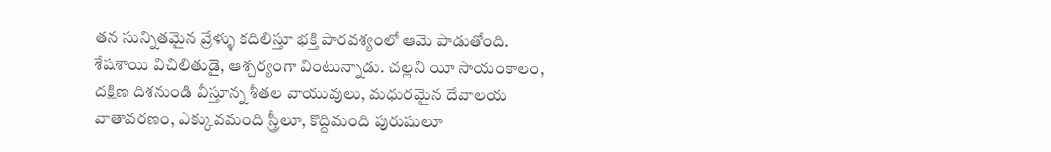తన సున్నితమైన వ్రేళ్ళు కదిలిస్తూ భక్తి పారవశ్యంలో ఆమె పాడుతోంది.
శేషశాయి విచిలితుడై, ఆశ్చర్యంగా వింటున్నాడు. చల్లని యీ సాయంకాలం, దక్షిణ దిశనుండి వీస్తూన్న శీతల వాయువులు, మధురమైన దేవాలయ వాతావరణం, ఎక్కువమంది స్త్రీలూ, కొద్దిమంది పురుషులూ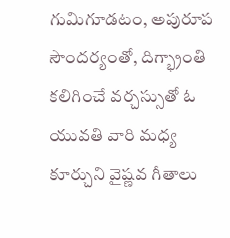గుమిగూడటం, అపురూప సౌందర్యంతో, దిగ్భ్రాంతి కలిగించే వర్చస్సుతో ఓ యువతి వారి మధ్య కూర్చుని వైష్ణవ గీతాలు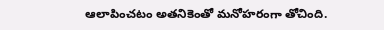ఆలాపించటం అతనికెంతో మనోహరంగా తోచింది.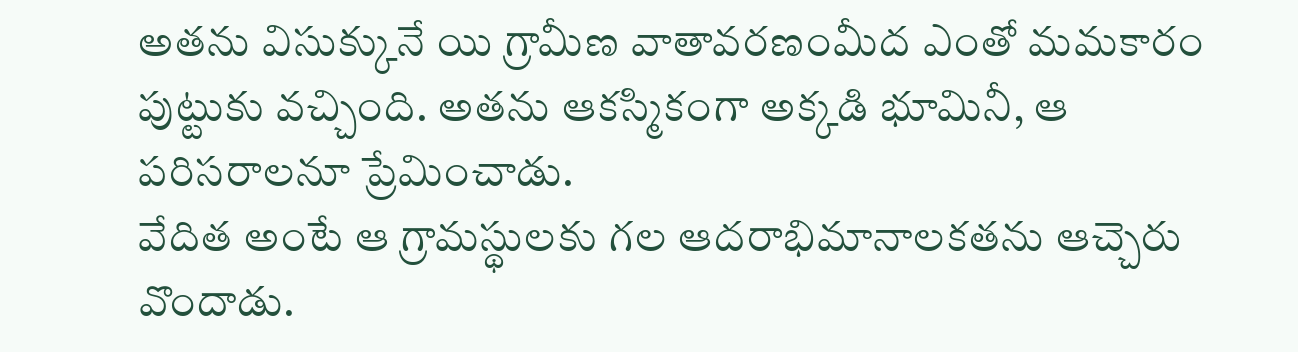అతను విసుక్కునే యి గ్రామీణ వాతావరణంమీద ఎంతో మమకారం పుట్టుకు వచ్చింది. అతను ఆకస్మికంగా అక్కడి భూమినీ, ఆ పరిసరాలనూ ప్రేమించాడు.
వేదిత అంటే ఆ గ్రామస్థులకు గల ఆదరాభిమానాలకతను ఆచ్చెరు వొందాడు.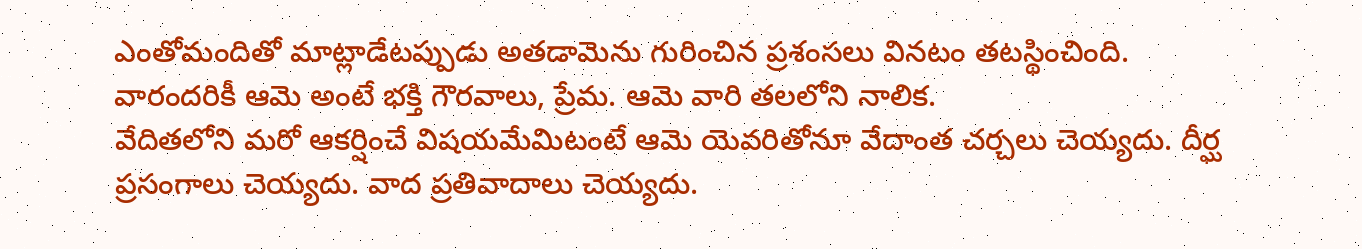ఎంతోమందితో మాట్లాడేటప్పుడు అతడామెను గురించిన ప్రశంసలు వినటం తటస్థించింది. వారందరికీ ఆమె అంటే భక్తి గౌరవాలు, ప్రేమ. ఆమె వారి తలలోని నాలిక.
వేదితలోని మరో ఆకర్షించే విషయమేమిటంటే ఆమె యెవరితోనూ వేదాంత చర్చలు చెయ్యదు. దీర్ఘ ప్రసంగాలు చెయ్యదు. వాద ప్రతివాదాలు చెయ్యదు.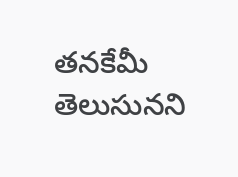తనకేమీ తెలుసునని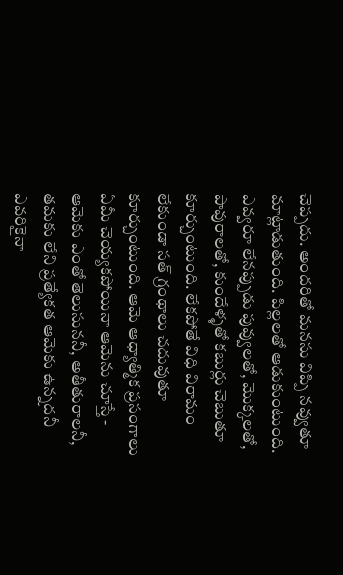చెప్పదు. అందరితో మనసు విప్పి నవ్వుతూ మాట్లాడుతుంది. పిల్లలతో ఆడుకుంటుంది. ఎవ్వరూ లేనప్పుడు పువ్వులతో, మొక్కలతో, పావురాలతో, కుందేళ్ళతో కబుర్లు చెబుతూ కూర్చుంటుంది. లేకపోతే విధి విరామం లేకుండా సత్ గ్రంథాలు చదువుతూ కూర్చుంటుంది. ఆమె ఆధ్యాత్మిక ప్రసంగాలు ఏమీ చెయ్యకపోయినా ఆమెను చూస్తే - ఆమెకు ఎంతో తెలుసుననీ, అతీతురాలనీ, తమకు లేని ప్రత్యేకత ఆమెకు ఉన్నదనీ ఎవరికైనా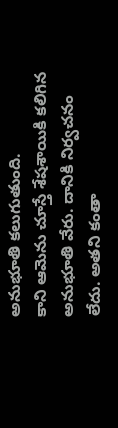అనుభూతి కలుగుతుంది.
కాని ఆమెను చూస్తే శేషశాయికి కలిగిన అనుభూతి వేరు. దానికి నిర్వచనం లేదు. అతని కంతా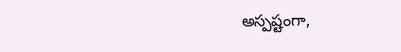అస్పష్టంగా,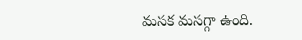మసక మసగ్గా ఉంది.